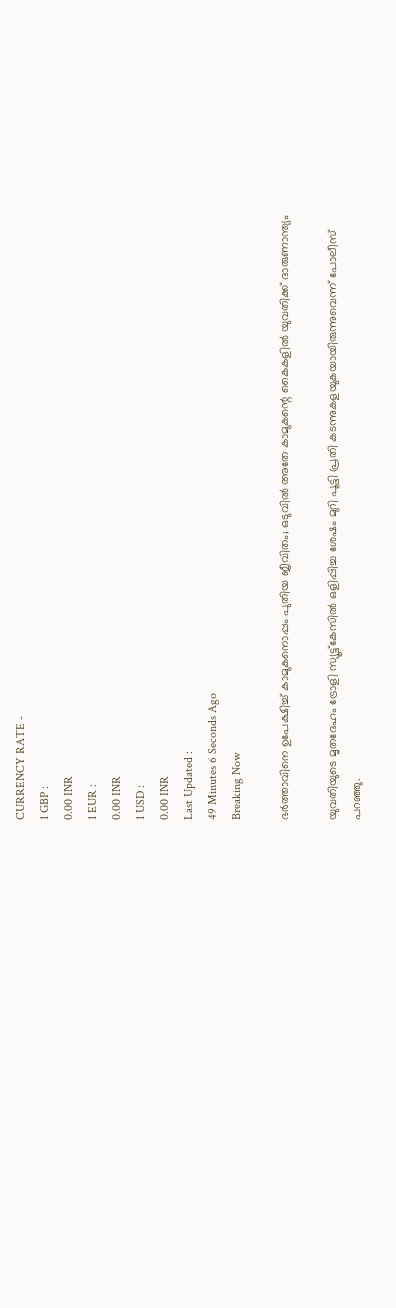CURRENCY RATE -
1 GBP :
0.00 INR
1 EUR :
0.00 INR
1 USD :
0.00 INR
Last Updated :
49 Minutes 6 Seconds Ago
Breaking Now

ഭര്‍ത്താവിനെ ഉപേക്ഷിച്ച് കാമുകനൊപ്പം പുതിയ ജീവിതം; ഒടുവില്‍ അതേ കാമുകന്റെ കൈകളില്‍ യുവതിക്ക് ദാരുണാന്ത്യം

യുവതിയുടെ മൃതദേഹം ട്രോളി സ്യൂട്ട്കേസില്‍ ഒളിപ്പിച്ച ശേഷം മുറി പൂട്ടി പ്രതി കടന്നുകളയുകയായിരുന്നുവെന്ന് പോലീസ് പറഞ്ഞു.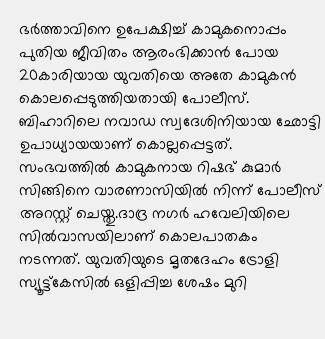ഭര്‍ത്താവിനെ ഉപേക്ഷിച്ച് കാമുകനൊപ്പം പുതിയ ജീവിതം ആരംഭിക്കാന്‍ പോയ 20കാരിയായ യുവതിയെ അതേ കാമുകന്‍ കൊലപ്പെടുത്തിയതായി പോലീസ്. ബിഹാറിലെ നവാഡ സ്വദേശിനിയായ ഛോട്ടി ഉപാധ്യായയാണ് കൊല്ലപ്പെട്ടത്. സംഭവത്തില്‍ കാമുകനായ റിഷഭ് കുമാര്‍ സിങ്ങിനെ വാരണാസിയില്‍ നിന്ന് പോലീസ് അറസ്റ്റ് ചെയ്തു.ദാദ്ര നഗര്‍ ഹവേലിയിലെ സില്‍വാസയിലാണ് കൊലപാതകം നടന്നത്. യുവതിയുടെ മൃതദേഹം ട്രോളി സ്യൂട്ട്കേസില്‍ ഒളിപ്പിച്ച ശേഷം മുറി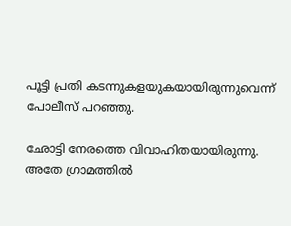പൂട്ടി പ്രതി കടന്നുകളയുകയായിരുന്നുവെന്ന് പോലീസ് പറഞ്ഞു.

ഛോട്ടി നേരത്തെ വിവാഹിതയായിരുന്നു. അതേ ഗ്രാമത്തില്‍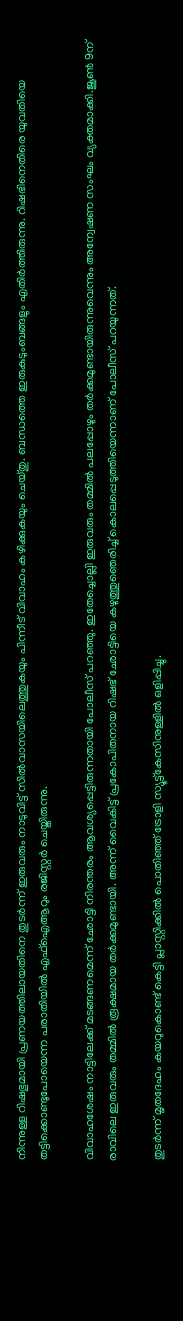നിന്നുള്ള റിഷഭുമായി പ്രണയത്തിലായതിനെ തുടര്‍ന്ന് ഇരുവരും നാടുവിട്ട് സില്‍വാസയിലെത്തുകയും പിന്നീട് വിവാഹം കഴിക്കുകയും ചെയ്തു. ബന്ധത്തെ ഇരുകുടുംബങ്ങളും എതിര്‍ത്തിരുന്നു. റിഷഭിനെതിരെ യുവതിയെ തട്ടിക്കൊണ്ടുപോയെന്ന പരാതിയില്‍ എഫ്‌ഐആറും രജിസ്റ്റര്‍ ചെയ്തിരുന്നു.

വിവാഹശേഷം നാട്ടിലേക്ക് മടങ്ങണമെന്ന് ഛോട്ടി നിരന്തരം ആവശ്യപ്പെട്ടിരുന്നതായി പോലീസ് പറഞ്ഞു. ഇതേച്ചൊല്ലി ഇരുവരും തമ്മില്‍ പലപ്പോഴും തര്‍ക്കമുണ്ടായിരുന്നുവെന്നും അന്വേഷണ സംഘം വ്യക്തമാക്കി.ജൂണ്‍ 9ന് രാവിലെ ഇരുവരും തമ്മില്‍ രൂക്ഷമായ തര്‍ക്കമുണ്ടായി. അന്ന് വൈകിട്ട് പ്രകോപിതനായ റിഷഭ് ഛോട്ടിയെ കഴുത്തുഞെരിച്ച് കൊലപ്പെടുത്തിയെന്നാണ് പോലീസ് പറയുന്നത്.

തുടര്‍ന്ന് മൃതദേഹം കയറുകൊണ്ട് കെട്ടി പ്ലാസ്റ്റിക്കില്‍ പൊതിഞ്ഞ് ട്രോളി സ്യൂട്ട്കേസിനുള്ളില്‍ ഒളിപ്പിച്ചു.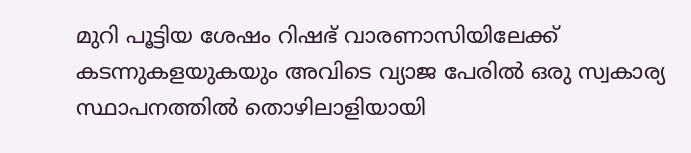മുറി പൂട്ടിയ ശേഷം റിഷഭ് വാരണാസിയിലേക്ക് കടന്നുകളയുകയും അവിടെ വ്യാജ പേരില്‍ ഒരു സ്വകാര്യ സ്ഥാപനത്തില്‍ തൊഴിലാളിയായി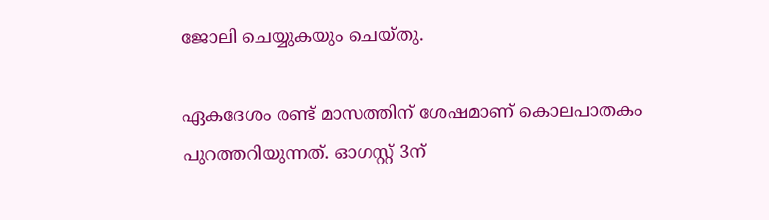ജോലി ചെയ്യുകയും ചെയ്തു.

ഏകദേശം രണ്ട് മാസത്തിന് ശേഷമാണ് കൊലപാതകം പുറത്തറിയുന്നത്. ഓഗസ്റ്റ് 3ന്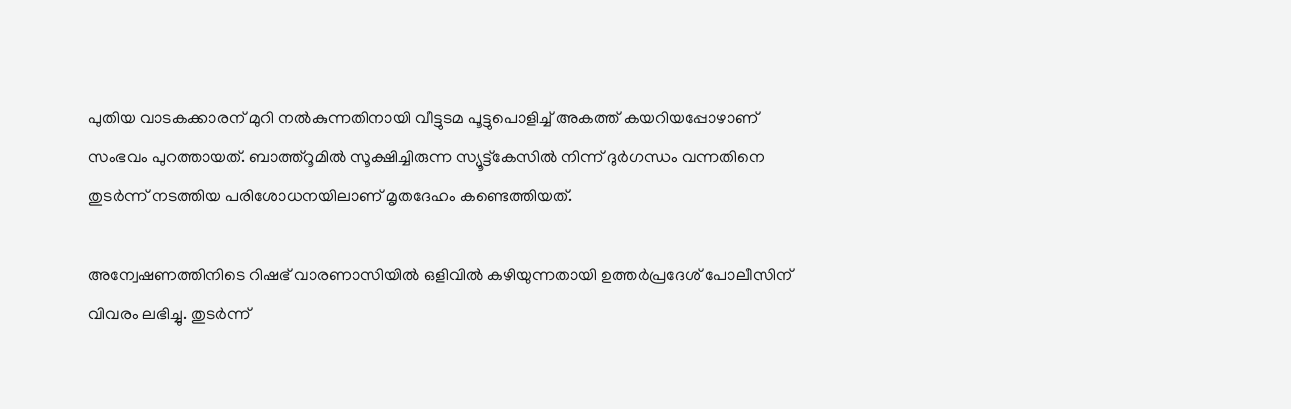പുതിയ വാടകക്കാരന് മുറി നല്‍കുന്നതിനായി വീട്ടുടമ പൂട്ടുപൊളിച്ച് അകത്ത് കയറിയപ്പോഴാണ് സംഭവം പുറത്തായത്. ബാത്ത്‌റൂമില്‍ സൂക്ഷിച്ചിരുന്ന സ്യൂട്ട്കേസില്‍ നിന്ന് ദുര്‍ഗന്ധം വന്നതിനെ തുടര്‍ന്ന് നടത്തിയ പരിശോധനയിലാണ് മൃതദേഹം കണ്ടെത്തിയത്.

അന്വേഷണത്തിനിടെ റിഷഭ് വാരണാസിയില്‍ ഒളിവില്‍ കഴിയുന്നതായി ഉത്തര്‍പ്രദേശ് പോലീസിന് വിവരം ലഭിച്ചു. തുടര്‍ന്ന്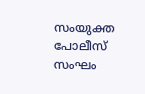സംയുക്ത പോലീസ് സംഘം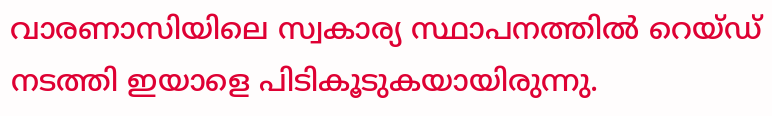വാരണാസിയിലെ സ്വകാര്യ സ്ഥാപനത്തില്‍ റെയ്ഡ് നടത്തി ഇയാളെ പിടികൂടുകയായിരുന്നു.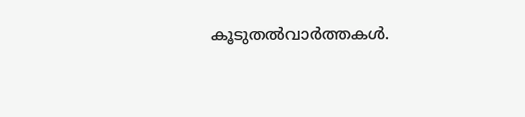കൂടുതല്‍വാര്‍ത്തകള്‍.